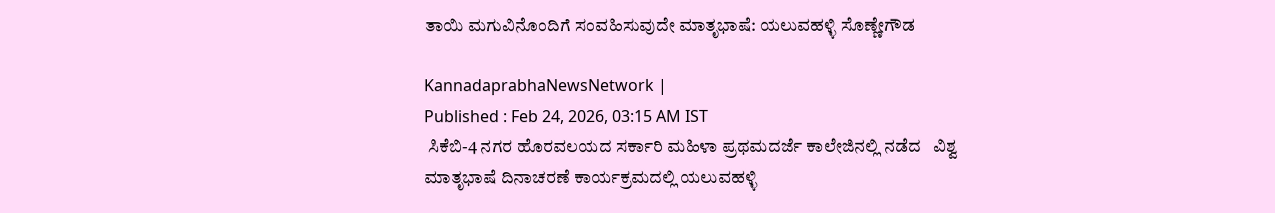ತಾಯಿ ಮಗುವಿನೊಂದಿಗೆ ಸಂವಹಿಸುವುದೇ ಮಾತೃಭಾಷೆ: ಯಲುವಹಳ್ಳಿ ಸೊಣ್ಣೇಗೌಡ

KannadaprabhaNewsNetwork |
Published : Feb 24, 2026, 03:15 AM IST
 ಸಿಕೆಬಿ-4 ನಗರ ಹೊರವಲಯದ ಸರ್ಕಾರಿ ಮಹಿಳಾ ಪ್ರಥಮದರ್ಜೆ ಕಾಲೇಜಿನಲ್ಲಿ ನಡೆದ   ವಿಶ್ವ ಮಾತೃಭಾಷೆ ದಿನಾಚರಣೆ ಕಾರ್ಯಕ್ರಮದಲ್ಲಿ ಯಲುವಹಳ್ಳಿ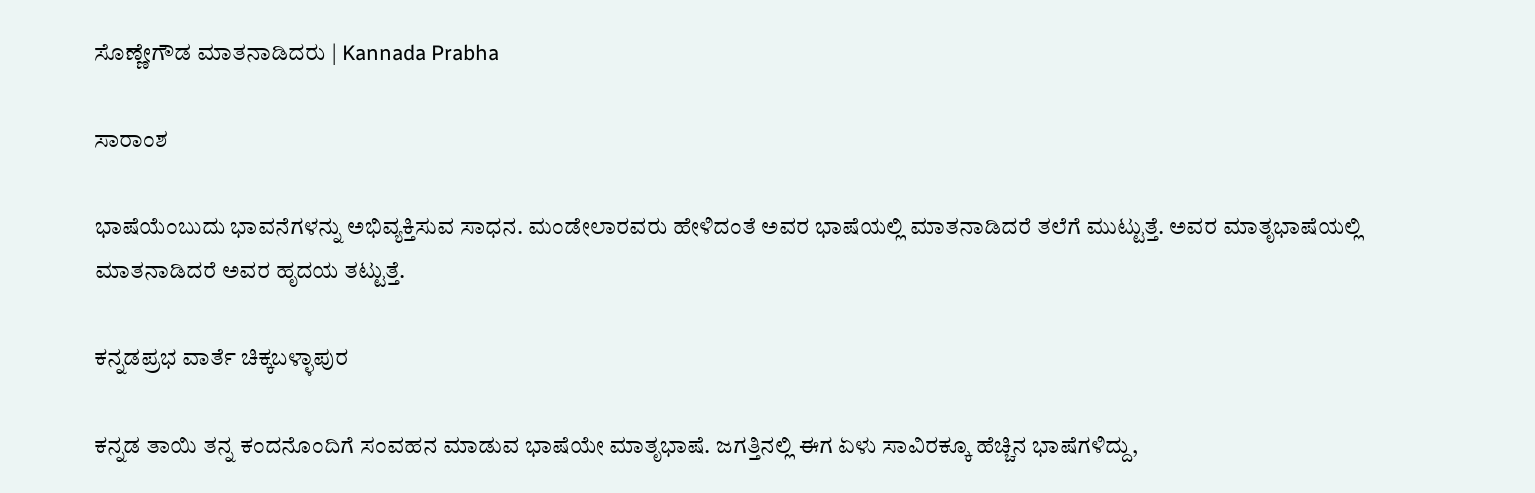ಸೊಣ್ಣೇಗೌಡ ಮಾತನಾಡಿದರು | Kannada Prabha

ಸಾರಾಂಶ

ಭಾಷೆಯೆಂಬುದು ಭಾವನೆಗಳನ್ನು ಅಭಿವ್ಯಕ್ತಿಸುವ ಸಾಧನ. ಮಂಡೇಲಾರವರು ಹೇಳಿದಂತೆ ಅವರ ಭಾಷೆಯಲ್ಲಿ ಮಾತನಾಡಿದರೆ ತಲೆಗೆ ಮುಟ್ಟುತ್ತೆ. ಅವರ ಮಾತೃಭಾಷೆಯಲ್ಲಿ ಮಾತನಾಡಿದರೆ ಅವರ ಹೃದಯ ತಟ್ಟುತ್ತೆ.

ಕನ್ನಡಪ್ರಭ ವಾರ್ತೆ ಚಿಕ್ಕಬಳ್ಳಾಪುರ

ಕನ್ನಡ ತಾಯಿ ತನ್ನ ಕಂದನೊಂದಿಗೆ ಸಂವಹನ ಮಾಡುವ ಭಾಷೆಯೇ ಮಾತೃಭಾಷೆ. ಜಗತ್ತಿನಲ್ಲಿ ಈಗ ಏಳು ಸಾವಿರಕ್ಕೂ ಹೆಚ್ಚಿನ ಭಾಷೆಗಳಿದ್ದು,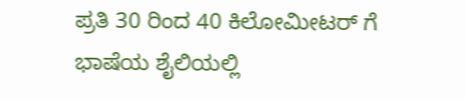ಪ್ರತಿ 30 ರಿಂದ 40 ಕಿಲೋಮೀಟರ್ ಗೆ ಭಾಷೆಯ ಶೈಲಿಯಲ್ಲಿ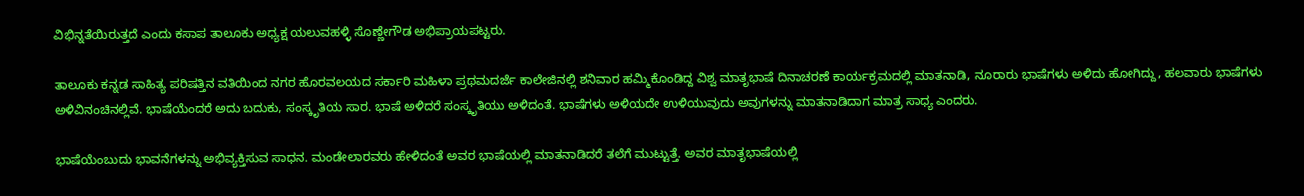ವಿಭಿನ್ನತೆಯಿರುತ್ತದೆ ಎಂದು ಕಸಾಪ ತಾಲೂಕು ಅಧ್ಯಕ್ಷ ಯಲುವಹಳ್ಳಿ ಸೊಣ್ಣೇಗೌಡ ಅಭಿಪ್ರಾಯಪಟ್ಟರು.

ತಾಲೂಕು ಕನ್ನಡ ಸಾಹಿತ್ಯ ಪರಿಷತ್ತಿನ ವತಿಯಿಂದ ನಗರ ಹೊರವಲಯದ ಸರ್ಕಾರಿ ಮಹಿಳಾ ಪ್ರಥಮದರ್ಜೆ ಕಾಲೇಜಿನಲ್ಲಿ ಶನಿವಾರ ಹಮ್ಮಿಕೊಂಡಿದ್ದ ವಿಶ್ವ ಮಾತೃಭಾಷೆ ದಿನಾಚರಣೆ ಕಾರ್ಯಕ್ರಮದಲ್ಲಿ ಮಾತನಾಡಿ, ನೂರಾರು ಭಾಷೆಗಳು ಅಳಿದು ಹೋಗಿದ್ದು, ಹಲವಾರು ಭಾಷೆಗಳು ಅಳಿವಿನಂಚಿನಲ್ಲಿವೆ. ಭಾಷೆಯೆಂದರೆ ಅದು ಬದುಕು, ಸಂಸ್ಕೃತಿಯ ಸಾರ. ಭಾಷೆ ಅಳಿದರೆ ಸಂಸ್ಕೃತಿಯು ಅಳಿದಂತೆ. ಭಾಷೆಗಳು ಅಳಿಯದೇ ಉಳಿಯುವುದು ಅವುಗಳನ್ನು ಮಾತನಾಡಿದಾಗ ಮಾತ್ರ ಸಾಧ್ಯ ಎಂದರು.

ಭಾಷೆಯೆಂಬುದು ಭಾವನೆಗಳನ್ನು ಅಭಿವ್ಯಕ್ತಿಸುವ ಸಾಧನ. ಮಂಡೇಲಾರವರು ಹೇಳಿದಂತೆ ಅವರ ಭಾಷೆಯಲ್ಲಿ ಮಾತನಾಡಿದರೆ ತಲೆಗೆ ಮುಟ್ಟುತ್ತೆ. ಅವರ ಮಾತೃಭಾಷೆಯಲ್ಲಿ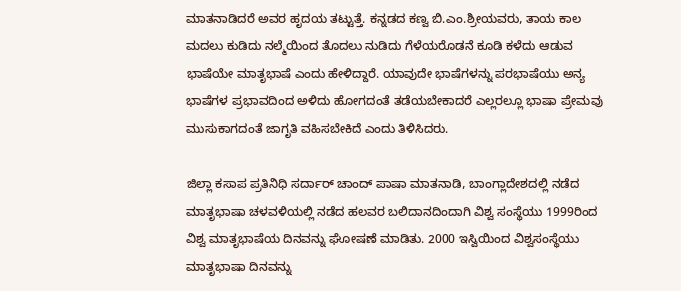ಮಾತನಾಡಿದರೆ ಅವರ ಹೃದಯ ತಟ್ಟುತ್ತೆ. ಕನ್ನಡದ ಕಣ್ವ ಬಿ.ಎಂ.ಶ್ರೀಯವರು, ತಾಯ ಕಾಲ ಮದಲು ಕುಡಿದು ನಲ್ಮೆಯಿಂದ ತೊದಲು ನುಡಿದು ಗೆಳೆಯರೊಡನೆ ಕೂಡಿ ಕಳೆದು ಆಡುವ ಭಾಷೆಯೇ ಮಾತೃಭಾಷೆ ಎಂದು ಹೇಳಿದ್ದಾರೆ. ಯಾವುದೇ ಭಾಷೆಗಳನ್ನು ಪರಭಾಷೆಯು ಅನ್ಯ ಭಾಷೆಗಳ ಪ್ರಭಾವದಿಂದ ಅಳಿದು ಹೋಗದಂತೆ ತಡೆಯಬೇಕಾದರೆ ಎಲ್ಲರಲ್ಲೂ ಭಾಷಾ ಪ್ರೇಮವು ಮುಸುಕಾಗದಂತೆ ಜಾಗೃತಿ ವಹಿಸಬೇಕಿದೆ ಎಂದು ತಿಳಿಸಿದರು.

ಜಿಲ್ಲಾ ಕಸಾಪ ಪ್ರತಿನಿಧಿ ಸರ್ದಾರ್ ಚಾಂದ್ ಪಾಷಾ ಮಾತನಾಡಿ, ಬಾಂಗ್ಲಾದೇಶದಲ್ಲಿ ನಡೆದ ಮಾತೃಭಾಷಾ ಚಳವಳಿಯಲ್ಲಿ ನಡೆದ ಹಲವರ ಬಲಿದಾನದಿಂದಾಗಿ ವಿಶ್ವ ಸಂಸ್ಥೆಯು 1999ರಿಂದ ವಿಶ್ವ ಮಾತೃಭಾಷೆಯ ದಿನವನ್ನು ಘೋಷಣೆ ಮಾಡಿತು. 2000 ಇಸ್ವಿಯಿಂದ ವಿಶ್ವಸಂಸ್ಥೆಯು ಮಾತೃಭಾಷಾ ದಿನವನ್ನು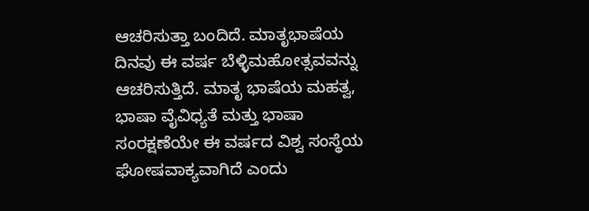ಆಚರಿಸುತ್ತಾ ಬಂದಿದೆ. ಮಾತೃಭಾಷೆಯ ದಿನವು ಈ ವರ್ಷ ಬೆಳ್ಳಿಮಹೋತ್ಸವವನ್ನು ಆಚರಿಸುತ್ತಿದೆ. ಮಾತೃ ಭಾಷೆಯ ಮಹತ್ವ, ಭಾಷಾ ವೈವಿಧ್ಯತೆ ಮತ್ತು ಭಾಷಾ ಸಂರಕ್ಷಣೆಯೇ ಈ ವರ್ಷದ ವಿಶ್ವ ಸಂಸ್ಥೆಯ ಘೋಷವಾಕ್ಯವಾಗಿದೆ ಎಂದು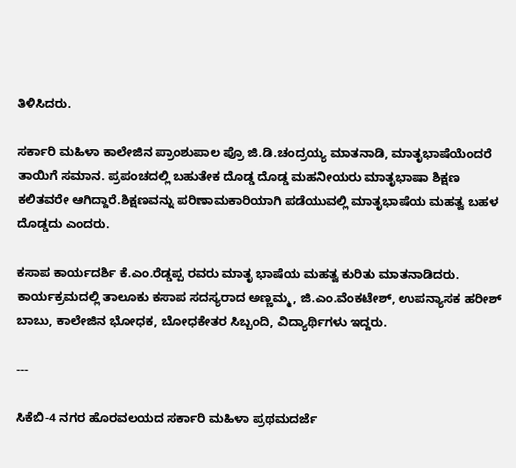ತಿಳಿಸಿದರು.

ಸರ್ಕಾರಿ ಮಹಿಳಾ ಕಾಲೇಜಿನ ಪ್ರಾಂಶುಪಾಲ ಪ್ರೊ ಜಿ.ಡಿ.ಚಂದ್ರಯ್ಯ ಮಾತನಾಡಿ, ಮಾತೃಭಾಷೆಯೆಂದರೆ ತಾಯಿಗೆ ಸಮಾನ. ಪ್ರಪಂಚದಲ್ಲಿ ಬಹುತೇಕ ದೊಡ್ಡ ದೊಡ್ಡ ಮಹನೀಯರು ಮಾತೃಭಾಷಾ ಶಿಕ್ಷಣ ಕಲಿತವರೇ ಆಗಿದ್ದಾರೆ.ಶಿಕ್ಷಣವನ್ನು ಪರಿಣಾಮಕಾರಿಯಾಗಿ ಪಡೆಯುವಲ್ಲಿ ಮಾತೃಭಾಷೆಯ ಮಹತ್ವ ಬಹಳ ದೊಡ್ಡದು ಎಂದರು.

ಕಸಾಪ ಕಾರ್ಯದರ್ಶಿ ಕೆ.ಎಂ.ರೆಡ್ಡಪ್ಪ ರವರು ಮಾತೃ ಭಾಷೆಯ ಮಹತ್ವ ಕುರಿತು ಮಾತನಾಡಿದರು. ಕಾರ್ಯಕ್ರಮದಲ್ಲಿ ತಾಲೂಕು ಕಸಾಪ ಸದಸ್ಯರಾದ ಅಣ್ಣಮ್ಮ, ಜಿ.ಎಂ.ವೆಂಕಟೇಶ್, ಉಪನ್ಯಾಸಕ ಹರೀಶ್ ಬಾಬು, ಕಾಲೇಜಿನ ಭೋಧಕ, ಬೋಧಕೇತರ ಸಿಬ್ಬಂದಿ, ವಿದ್ಯಾರ್ಥಿಗಳು ಇದ್ದರು.

---

ಸಿಕೆಬಿ-4 ನಗರ ಹೊರವಲಯದ ಸರ್ಕಾರಿ ಮಹಿಳಾ ಪ್ರಥಮದರ್ಜೆ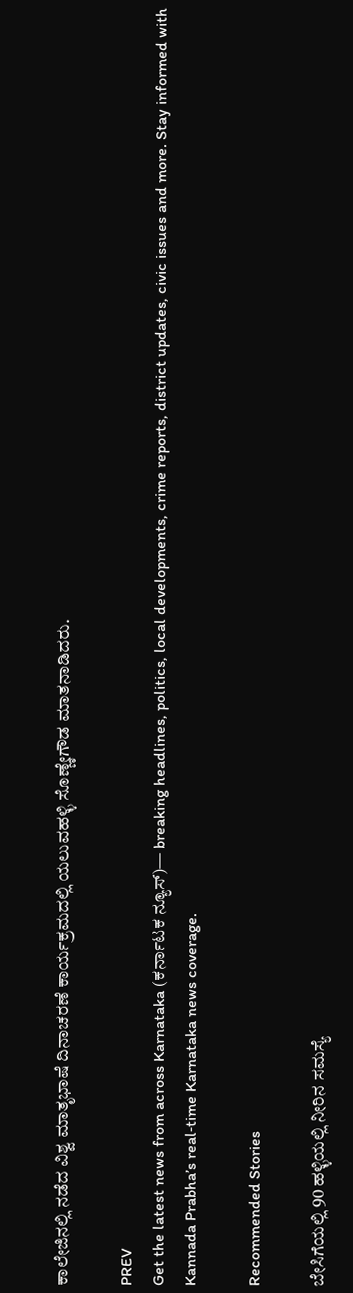ಕಾಲೇಜಿನಲ್ಲಿ ನಡೆದ ವಿಶ್ವ ಮಾತೃಭಾಷೆ ದಿನಾಚರಣೆ ಕಾರ್ಯಕ್ರಮದಲ್ಲಿ ಯಲುವಹಳ್ಳಿ ಸೊಣ್ಣೇಗೌಡ ಮಾತನಾಡಿದರು.

PREV
Get the latest news from across Karnataka (ಕರ್ನಾಟಕ ನ್ಯೂಸ್)— breaking headlines, politics, local developments, crime reports, district updates, civic issues and more. Stay informed with Kannada Prabha’s real‑time Karnataka news coverage.

Recommended Stories

ಬೇಸಿಗೆಯಲ್ಲಿ 90 ಹಳ್ಳಿಯಲ್ಲಿ ನೀರಿನ ಸಮಸ್ಯೆ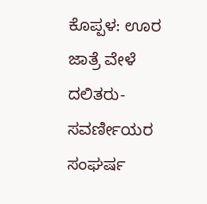ಕೊಪ್ಪಳ: ಊರ ಜಾತ್ರೆ ವೇಳೆ ದಲಿತರು-ಸವರ್ಣೀಯರ ಸಂಘರ್ಷ